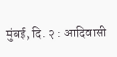मुंबई, दि. २ : आदिवासी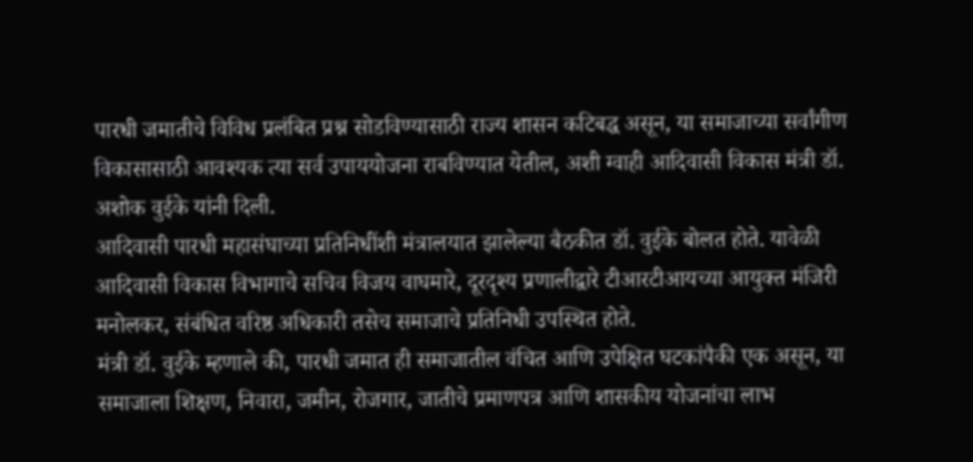पारधी जमातीचे विविध प्रलंबित प्रश्न सोडविण्यासाठी राज्य शासन कटिबद्ध असून, या समाजाच्या सर्वांगीण विकासासाठी आवश्यक त्या सर्व उपाययोजना राबविण्यात येतील, अशी ग्वाही आदिवासी विकास मंत्री डॉ. अशोक वुईके यांनी दिली.
आदिवासी पारधी महासंघाच्या प्रतिनिधींशी मंत्रालयात झालेल्या बैठकीत डॉ. वुईके बोलत होते. यावेळी आदिवासी विकास विभागाचे सचिव विजय वाघमारे, दूरदृश्य प्रणालीद्वारे टीआरटीआयच्या आयुक्त मंजिरी मनोलकर, संबंधित वरिष्ठ अधिकारी तसेच समाजाचे प्रतिनिधी उपस्थित होते.
मंत्री डॉ. वुईके म्हणाले की, पारधी जमात ही समाजातील वंचित आणि उपेक्षित घटकांपैकी एक असून, या समाजाला शिक्षण, निवारा, जमीन, रोजगार, जातीचे प्रमाणपत्र आणि शासकीय योजनांचा लाभ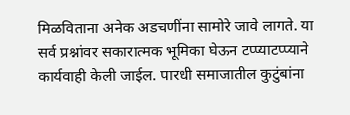मिळविताना अनेक अडचणींना सामोरे जावे लागते. या सर्व प्रश्नांवर सकारात्मक भूमिका घेऊन टप्प्याटप्प्याने कार्यवाही केली जाईल. पारधी समाजातील कुटुंबांना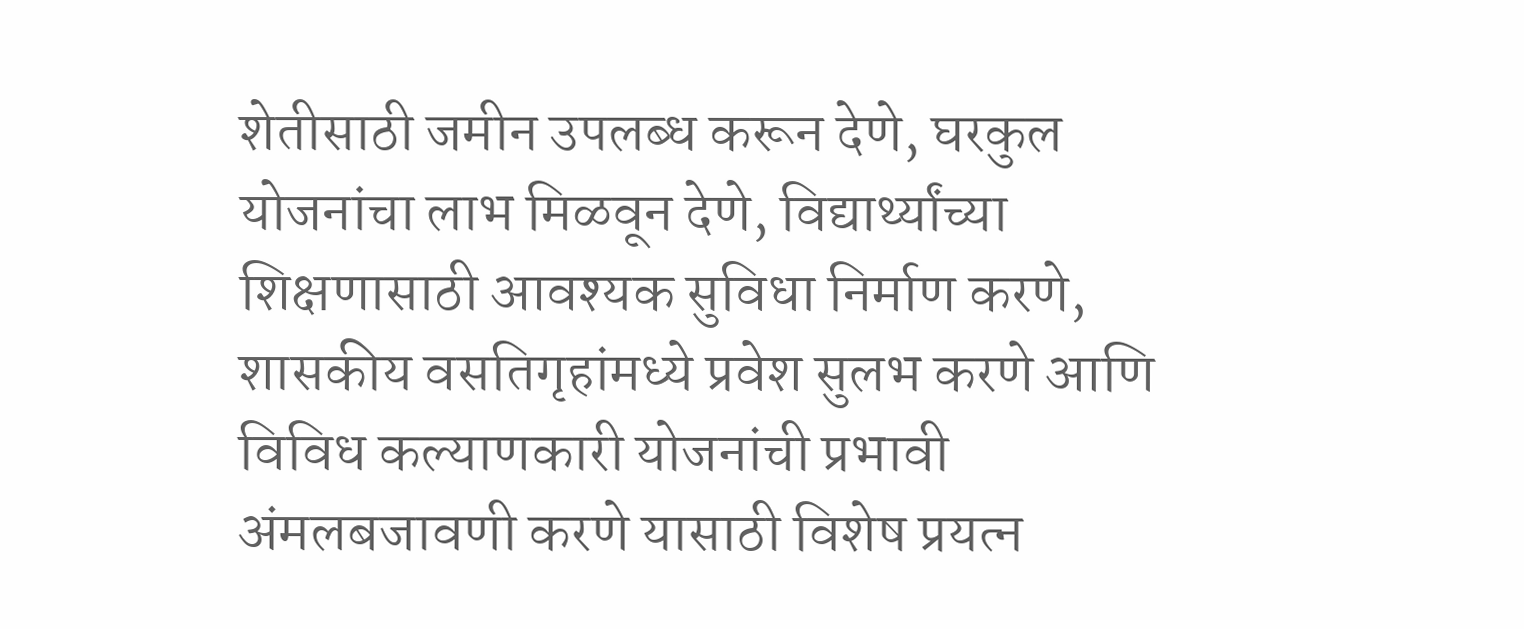शेतीसाठी जमीन उपलब्ध करून देणे, घरकुल योजनांचा लाभ मिळवून देणे, विद्यार्थ्यांच्या शिक्षणासाठी आवश्यक सुविधा निर्माण करणे, शासकीय वसतिगृहांमध्ये प्रवेश सुलभ करणे आणि विविध कल्याणकारी योजनांची प्रभावी अंमलबजावणी करणे यासाठी विशेष प्रयत्न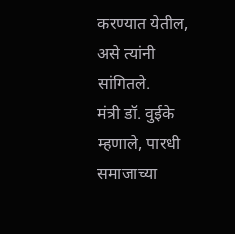करण्यात येतील, असे त्यांनी सांगितले.
मंत्री डॉ. वुईके म्हणाले, पारधी समाजाच्या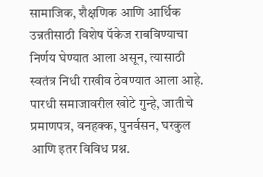सामाजिक, शैक्षणिक आणि आर्थिक उन्नतीसाठी विशेष पॅकेज राबविण्याचा निर्णय घेण्यात आला असून, त्यासाठी स्वतंत्र निधी राखीव ठेवण्यात आला आहे. पारधी समाजावरील खोटे गुन्हे, जातीचे प्रमाणपत्र, वनहक्क, पुनर्वसन, घरकुल आणि इतर विविध प्रश्न.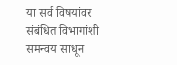या सर्व विषयांवर संबंधित विभागांशी समन्वय साधून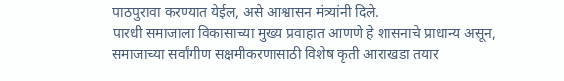पाठपुरावा करण्यात येईल, असे आश्वासन मंत्र्यांनी दिले.
पारधी समाजाला विकासाच्या मुख्य प्रवाहात आणणे हे शासनाचे प्राधान्य असून, समाजाच्या सर्वांगीण सक्षमीकरणासाठी विशेष कृती आराखडा तयार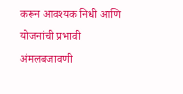करून आवश्यक निधी आणि योजनांची प्रभावी अंमलबजावणी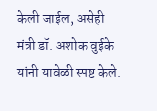केली जाईल, असेही मंत्री डॉ. अशोक वुईके यांनी यावेळी स्पष्ट केले.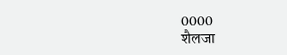0000
शैलजा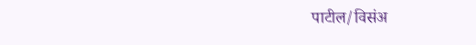पाटील/विसंअ